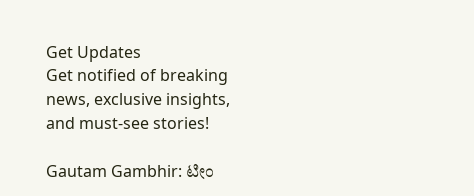Get Updates
Get notified of breaking news, exclusive insights, and must-see stories!

Gautam Gambhir: ಟೀಂ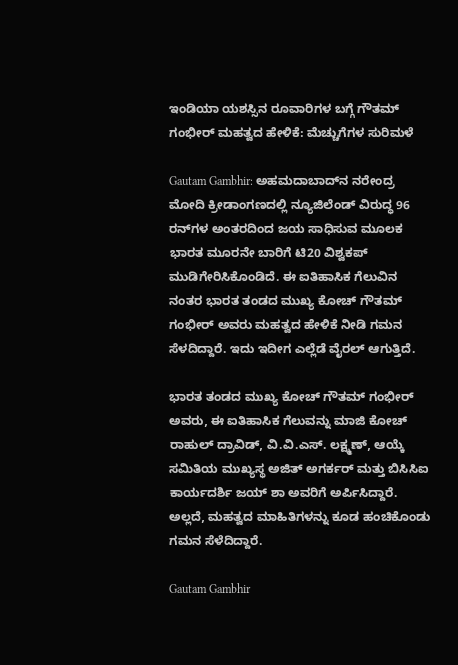ಇಂಡಿಯಾ ಯಶಸ್ಸಿನ ರೂವಾರಿಗಳ ಬಗ್ಗೆ ಗೌತಮ್‌ ಗಂಭೀರ್‌ ಮಹತ್ವದ ಹೇಳಿಕೆ: ಮೆಚ್ಚುಗೆಗಳ ಸುರಿಮಳೆ

Gautam Gambhir: ಅಹಮದಾಬಾದ್‌ನ ನರೇಂದ್ರ ಮೋದಿ ಕ್ರೀಡಾಂಗಣದಲ್ಲಿ ನ್ಯೂಜಿಲೆಂಡ್ ವಿರುದ್ಧ 96 ರನ್‌ಗಳ ಅಂತರದಿಂದ ಜಯ ಸಾಧಿಸುವ ಮೂಲಕ ಭಾರತ ಮೂರನೇ ಬಾರಿಗೆ ಟಿ20 ವಿಶ್ವಕಪ್ ಮುಡಿಗೇರಿಸಿಕೊಂಡಿದೆ. ಈ ಐತಿಹಾಸಿಕ ಗೆಲುವಿನ ನಂತರ ಭಾರತ ತಂಡದ ಮುಖ್ಯ ಕೋಚ್ ಗೌತಮ್ ಗಂಭೀರ್ ಅವರು ಮಹತ್ವದ ಹೇಳಿಕೆ ನೀಡಿ ಗಮನ ಸೆಳದಿದ್ದಾರೆ. ಇದು ಇದೀಗ ಎಲ್ಲೆಡೆ ವೈರಲ್‌ ಆಗುತ್ತಿದೆ.

ಭಾರತ ತಂಡದ ಮುಖ್ಯ ಕೋಚ್ ಗೌತಮ್ ಗಂಭೀರ್ ಅವರು, ಈ ಐತಿಹಾಸಿಕ ಗೆಲುವನ್ನು ಮಾಜಿ ಕೋಚ್ ರಾಹುಲ್ ದ್ರಾವಿಡ್, ವಿ.ವಿ.ಎಸ್. ಲಕ್ಷ್ಮಣ್, ಆಯ್ಕೆ ಸಮಿತಿಯ ಮುಖ್ಯಸ್ಥ ಅಜಿತ್ ಅಗರ್ಕರ್ ಮತ್ತು ಬಿಸಿಸಿಐ ಕಾರ್ಯದರ್ಶಿ ಜಯ್ ಶಾ ಅವರಿಗೆ ಅರ್ಪಿಸಿದ್ದಾರೆ. ಅಲ್ಲದೆ, ಮಹತ್ವದ ಮಾಹಿತಿಗಳನ್ನು ಕೂಡ ಹಂಚಿಕೊಂಡು ಗಮನ ಸೆಳೆದಿದ್ದಾರೆ.

Gautam Gambhir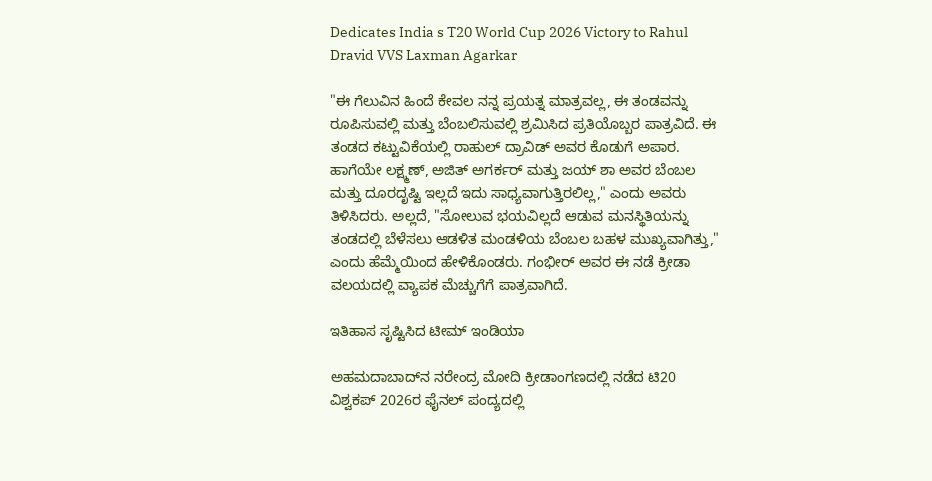Dedicates India s T20 World Cup 2026 Victory to Rahul Dravid VVS Laxman Agarkar

"ಈ ಗೆಲುವಿನ ಹಿಂದೆ ಕೇವಲ ನನ್ನ ಪ್ರಯತ್ನ ಮಾತ್ರವಲ್ಲ, ಈ ತಂಡವನ್ನು ರೂಪಿಸುವಲ್ಲಿ ಮತ್ತು ಬೆಂಬಲಿಸುವಲ್ಲಿ ಶ್ರಮಿಸಿದ ಪ್ರತಿಯೊಬ್ಬರ ಪಾತ್ರವಿದೆ. ಈ ತಂಡದ ಕಟ್ಟುವಿಕೆಯಲ್ಲಿ ರಾಹುಲ್ ದ್ರಾವಿಡ್ ಅವರ ಕೊಡುಗೆ ಅಪಾರ. ಹಾಗೆಯೇ ಲಕ್ಷ್ಮಣ್, ಅಜಿತ್ ಅಗರ್ಕರ್ ಮತ್ತು ಜಯ್ ಶಾ ಅವರ ಬೆಂಬಲ ಮತ್ತು ದೂರದೃಷ್ಟಿ ಇಲ್ಲದೆ ಇದು ಸಾಧ್ಯವಾಗುತ್ತಿರಲಿಲ್ಲ," ಎಂದು ಅವರು ತಿಳಿಸಿದರು. ಅಲ್ಲದೆ, "ಸೋಲುವ ಭಯವಿಲ್ಲದೆ ಆಡುವ ಮನಸ್ಥಿತಿಯನ್ನು ತಂಡದಲ್ಲಿ ಬೆಳೆಸಲು ಆಡಳಿತ ಮಂಡಳಿಯ ಬೆಂಬಲ ಬಹಳ ಮುಖ್ಯವಾಗಿತ್ತು," ಎಂದು ಹೆಮ್ಮೆಯಿಂದ ಹೇಳಿಕೊಂಡರು. ಗಂಭೀರ್ ಅವರ ಈ ನಡೆ ಕ್ರೀಡಾ ವಲಯದಲ್ಲಿ ವ್ಯಾಪಕ ಮೆಚ್ಚುಗೆಗೆ ಪಾತ್ರವಾಗಿದೆ.

ಇತಿಹಾಸ ಸೃಷ್ಟಿಸಿದ ಟೀಮ್ ಇಂಡಿಯಾ

ಅಹಮದಾಬಾದ್‌ನ ನರೇಂದ್ರ ಮೋದಿ ಕ್ರೀಡಾಂಗಣದಲ್ಲಿ ನಡೆದ ಟಿ20 ವಿಶ್ವಕಪ್ 2026ರ ಫೈನಲ್ ಪಂದ್ಯದಲ್ಲಿ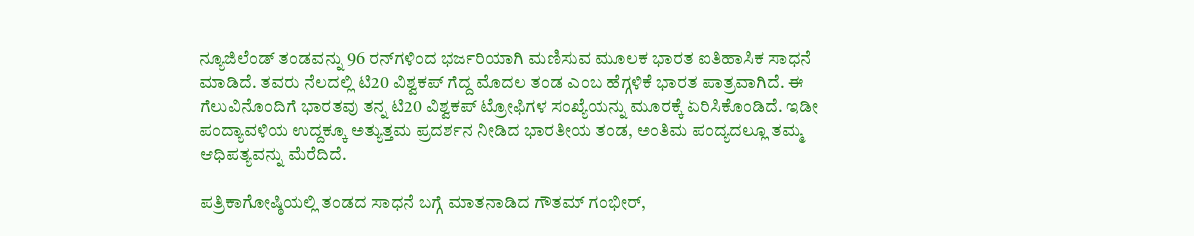ನ್ಯೂಜಿಲೆಂಡ್ ತಂಡವನ್ನು 96 ರನ್‌ಗಳಿಂದ ಭರ್ಜರಿಯಾಗಿ ಮಣಿಸುವ ಮೂಲಕ ಭಾರತ ಐತಿಹಾಸಿಕ ಸಾಧನೆ ಮಾಡಿದೆ. ತವರು ನೆಲದಲ್ಲಿ ಟಿ20 ವಿಶ್ವಕಪ್ ಗೆದ್ದ ಮೊದಲ ತಂಡ ಎಂಬ ಹೆಗ್ಗಳಿಕೆ ಭಾರತ ಪಾತ್ರವಾಗಿದೆ. ಈ ಗೆಲುವಿನೊಂದಿಗೆ ಭಾರತವು ತನ್ನ ಟಿ20 ವಿಶ್ವಕಪ್ ಟ್ರೋಫಿಗಳ ಸಂಖ್ಯೆಯನ್ನು ಮೂರಕ್ಕೆ ಏರಿಸಿಕೊಂಡಿದೆ. ಇಡೀ ಪಂದ್ಯಾವಳಿಯ ಉದ್ದಕ್ಕೂ ಅತ್ಯುತ್ತಮ ಪ್ರದರ್ಶನ ನೀಡಿದ ಭಾರತೀಯ ತಂಡ, ಅಂತಿಮ ಪಂದ್ಯದಲ್ಲೂ ತಮ್ಮ ಆಧಿಪತ್ಯವನ್ನು ಮೆರೆದಿದೆ.

ಪತ್ರಿಕಾಗೋಷ್ಠಿಯಲ್ಲಿ ತಂಡದ ಸಾಧನೆ ಬಗ್ಗೆ ಮಾತನಾಡಿದ ಗೌತಮ್ ಗಂಭೀರ್,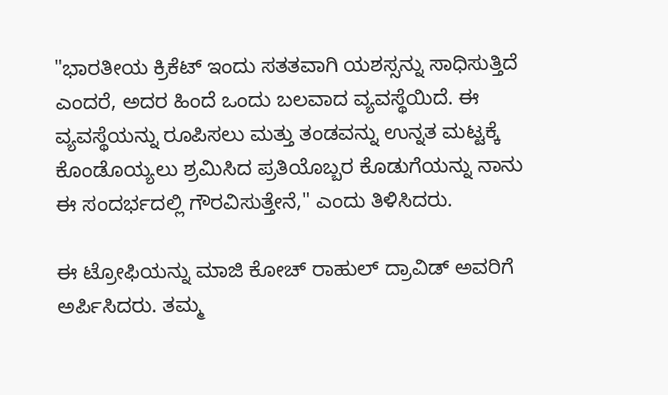"ಭಾರತೀಯ ಕ್ರಿಕೆಟ್ ಇಂದು ಸತತವಾಗಿ ಯಶಸ್ಸನ್ನು ಸಾಧಿಸುತ್ತಿದೆ ಎಂದರೆ, ಅದರ ಹಿಂದೆ ಒಂದು ಬಲವಾದ ವ್ಯವಸ್ಥೆಯಿದೆ. ಈ ವ್ಯವಸ್ಥೆಯನ್ನು ರೂಪಿಸಲು ಮತ್ತು ತಂಡವನ್ನು ಉನ್ನತ ಮಟ್ಟಕ್ಕೆ ಕೊಂಡೊಯ್ಯಲು ಶ್ರಮಿಸಿದ ಪ್ರತಿಯೊಬ್ಬರ ಕೊಡುಗೆಯನ್ನು ನಾನು ಈ ಸಂದರ್ಭದಲ್ಲಿ ಗೌರವಿಸುತ್ತೇನೆ," ಎಂದು ತಿಳಿಸಿದರು.

ಈ ಟ್ರೋಫಿಯನ್ನು ಮಾಜಿ ಕೋಚ್ ರಾಹುಲ್ ದ್ರಾವಿಡ್ ಅವರಿಗೆ ಅರ್ಪಿಸಿದರು. ತಮ್ಮ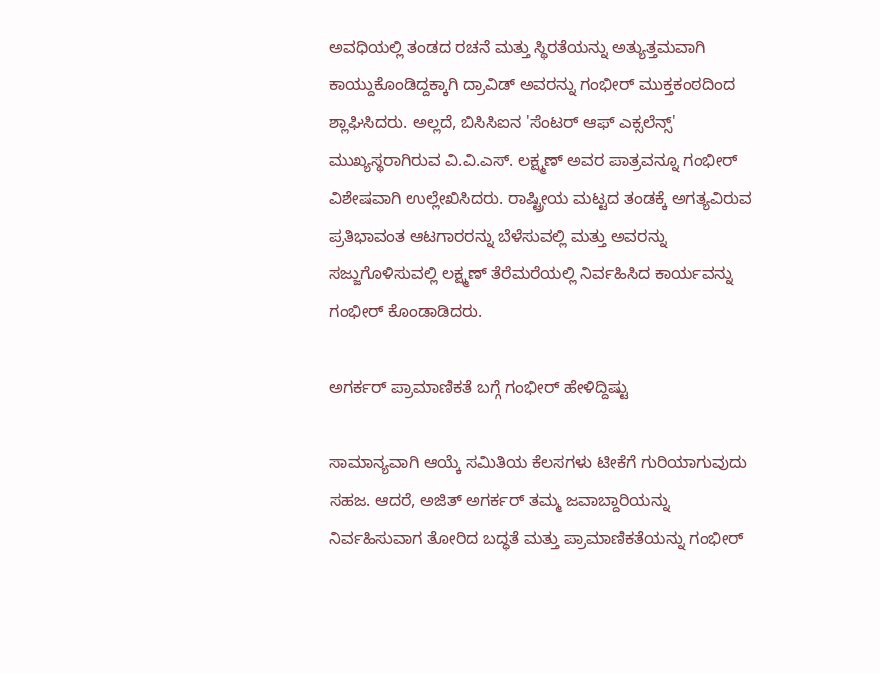ಅವಧಿಯಲ್ಲಿ ತಂಡದ ರಚನೆ ಮತ್ತು ಸ್ಥಿರತೆಯನ್ನು ಅತ್ಯುತ್ತಮವಾಗಿ ಕಾಯ್ದುಕೊಂಡಿದ್ದಕ್ಕಾಗಿ ದ್ರಾವಿಡ್ ಅವರನ್ನು ಗಂಭೀರ್ ಮುಕ್ತಕಂಠದಿಂದ ಶ್ಲಾಘಿಸಿದರು. ಅಲ್ಲದೆ, ಬಿಸಿಸಿಐನ 'ಸೆಂಟರ್ ಆಫ್ ಎಕ್ಸಲೆನ್ಸ್' ಮುಖ್ಯಸ್ಥರಾಗಿರುವ ವಿ.ವಿ.ಎಸ್. ಲಕ್ಷ್ಮಣ್ ಅವರ ಪಾತ್ರವನ್ನೂ ಗಂಭೀರ್ ವಿಶೇಷವಾಗಿ ಉಲ್ಲೇಖಿಸಿದರು. ರಾಷ್ಟ್ರೀಯ ಮಟ್ಟದ ತಂಡಕ್ಕೆ ಅಗತ್ಯವಿರುವ ಪ್ರತಿಭಾವಂತ ಆಟಗಾರರನ್ನು ಬೆಳೆಸುವಲ್ಲಿ ಮತ್ತು ಅವರನ್ನು ಸಜ್ಜುಗೊಳಿಸುವಲ್ಲಿ ಲಕ್ಷ್ಮಣ್ ತೆರೆಮರೆಯಲ್ಲಿ ನಿರ್ವಹಿಸಿದ ಕಾರ್ಯವನ್ನು ಗಂಭೀರ್ ಕೊಂಡಾಡಿದರು.

ಅಗರ್ಕರ್ ಪ್ರಾಮಾಣಿಕತೆ ಬಗ್ಗೆ ಗಂಭೀರ್ ಹೇಳಿದ್ದಿಷ್ಟು

ಸಾಮಾನ್ಯವಾಗಿ ಆಯ್ಕೆ ಸಮಿತಿಯ ಕೆಲಸಗಳು ಟೀಕೆಗೆ ಗುರಿಯಾಗುವುದು ಸಹಜ. ಆದರೆ, ಅಜಿತ್ ಅಗರ್ಕರ್ ತಮ್ಮ ಜವಾಬ್ದಾರಿಯನ್ನು ನಿರ್ವಹಿಸುವಾಗ ತೋರಿದ ಬದ್ಧತೆ ಮತ್ತು ಪ್ರಾಮಾಣಿಕತೆಯನ್ನು ಗಂಭೀರ್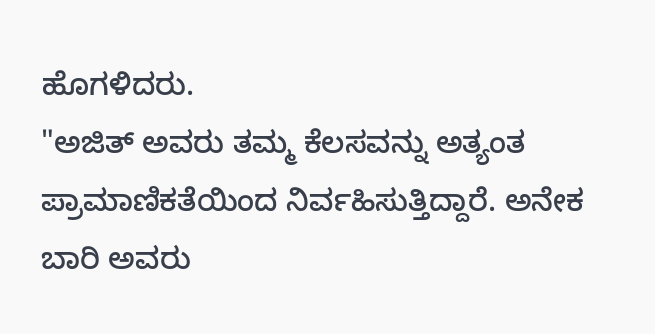ಹೊಗಳಿದರು.
"ಅಜಿತ್ ಅವರು ತಮ್ಮ ಕೆಲಸವನ್ನು ಅತ್ಯಂತ ಪ್ರಾಮಾಣಿಕತೆಯಿಂದ ನಿರ್ವಹಿಸುತ್ತಿದ್ದಾರೆ. ಅನೇಕ ಬಾರಿ ಅವರು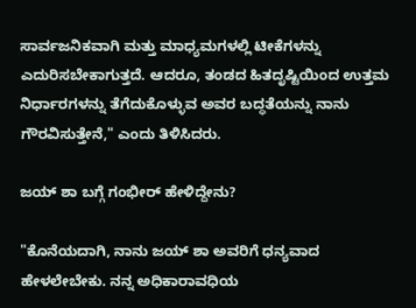ಸಾರ್ವಜನಿಕವಾಗಿ ಮತ್ತು ಮಾಧ್ಯಮಗಳಲ್ಲಿ ಟೀಕೆಗಳನ್ನು ಎದುರಿಸಬೇಕಾಗುತ್ತದೆ. ಆದರೂ, ತಂಡದ ಹಿತದೃಷ್ಟಿಯಿಂದ ಉತ್ತಮ ನಿರ್ಧಾರಗಳನ್ನು ತೆಗೆದುಕೊಳ್ಳುವ ಅವರ ಬದ್ಧತೆಯನ್ನು ನಾನು ಗೌರವಿಸುತ್ತೇನೆ," ಎಂದು ತಿಳಿಸಿದರು.

ಜಯ್ ಶಾ ಬಗ್ಗೆ ಗಂಭೀರ್ ಹೇಳಿದ್ದೇನು?

"ಕೊನೆಯದಾಗಿ, ನಾನು ಜಯ್ ಶಾ ಅವರಿಗೆ ಧನ್ಯವಾದ ಹೇಳಲೇಬೇಕು. ನನ್ನ ಅಧಿಕಾರಾವಧಿಯ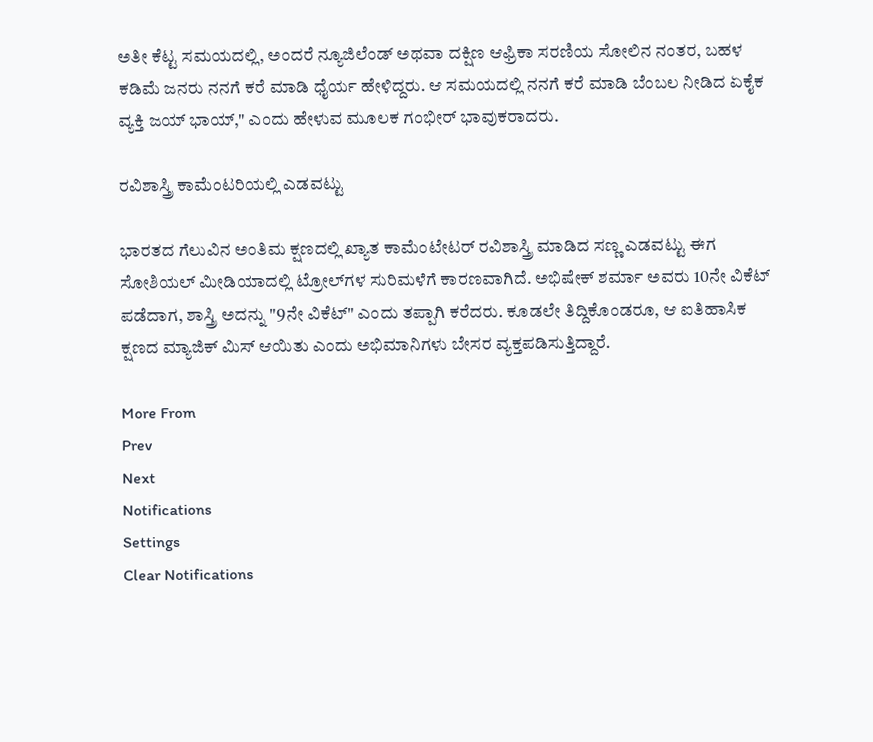ಅತೀ ಕೆಟ್ಟ ಸಮಯದಲ್ಲಿ, ಅಂದರೆ ನ್ಯೂಜಿಲೆಂಡ್ ಅಥವಾ ದಕ್ಷಿಣ ಆಫ್ರಿಕಾ ಸರಣಿಯ ಸೋಲಿನ ನಂತರ, ಬಹಳ ಕಡಿಮೆ ಜನರು ನನಗೆ ಕರೆ ಮಾಡಿ ಧೈರ್ಯ ಹೇಳಿದ್ದರು. ಆ ಸಮಯದಲ್ಲಿ ನನಗೆ ಕರೆ ಮಾಡಿ ಬೆಂಬಲ ನೀಡಿದ ಏಕೈಕ ವ್ಯಕ್ತಿ ಜಯ್ ಭಾಯ್," ಎಂದು ಹೇಳುವ ಮೂಲಕ ಗಂಭೀರ್ ಭಾವುಕರಾದರು.

ರವಿಶಾಸ್ತ್ರಿ ಕಾಮೆಂಟರಿಯಲ್ಲಿ ಎಡವಟ್ಟು

ಭಾರತದ ಗೆಲುವಿನ ಅಂತಿಮ ಕ್ಷಣದಲ್ಲಿ ಖ್ಯಾತ ಕಾಮೆಂಟೇಟರ್ ರವಿಶಾಸ್ತ್ರಿ ಮಾಡಿದ ಸಣ್ಣ ಎಡವಟ್ಟು ಈಗ ಸೋಶಿಯಲ್ ಮೀಡಿಯಾದಲ್ಲಿ ಟ್ರೋಲ್‌ಗಳ ಸುರಿಮಳೆಗೆ ಕಾರಣವಾಗಿದೆ. ಅಭಿಷೇಕ್ ಶರ್ಮಾ ಅವರು 10ನೇ ವಿಕೆಟ್ ಪಡೆದಾಗ, ಶಾಸ್ತ್ರಿ ಅದನ್ನು "9ನೇ ವಿಕೆಟ್" ಎಂದು ತಪ್ಪಾಗಿ ಕರೆದರು. ಕೂಡಲೇ ತಿದ್ದಿಕೊಂಡರೂ, ಆ ಐತಿಹಾಸಿಕ ಕ್ಷಣದ ಮ್ಯಾಜಿಕ್ ಮಿಸ್ ಆಯಿತು ಎಂದು ಅಭಿಮಾನಿಗಳು ಬೇಸರ ವ್ಯಕ್ತಪಡಿಸುತ್ತಿದ್ದಾರೆ.

More From
Prev
Next
Notifications
Settings
Clear Notifications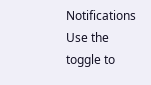Notifications
Use the toggle to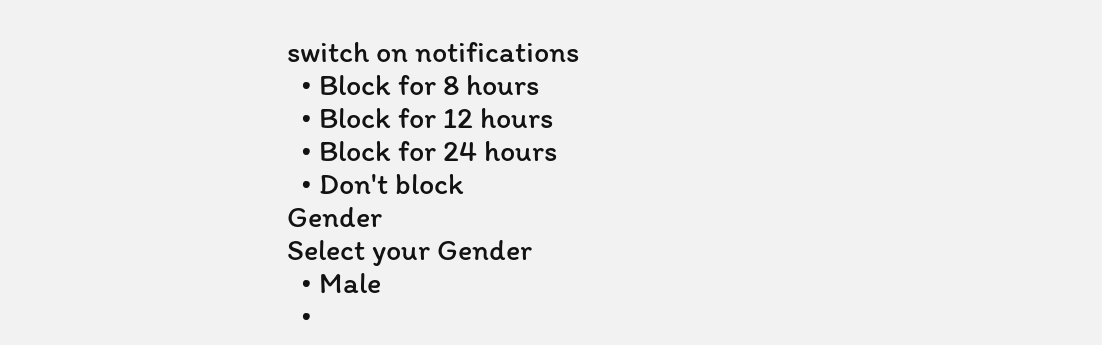switch on notifications
  • Block for 8 hours
  • Block for 12 hours
  • Block for 24 hours
  • Don't block
Gender
Select your Gender
  • Male
  •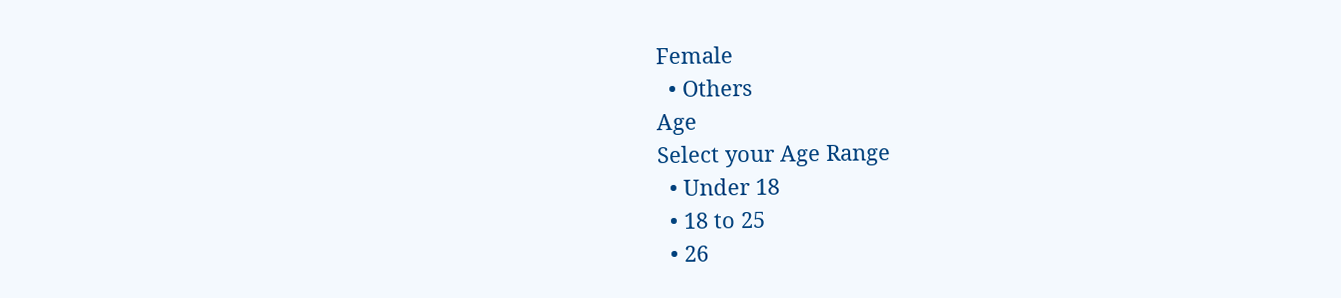Female
  • Others
Age
Select your Age Range
  • Under 18
  • 18 to 25
  • 26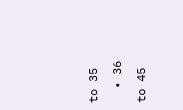to 35
  • 36 to 45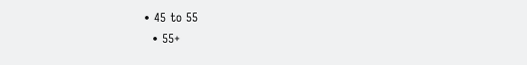• 45 to 55
  • 55+